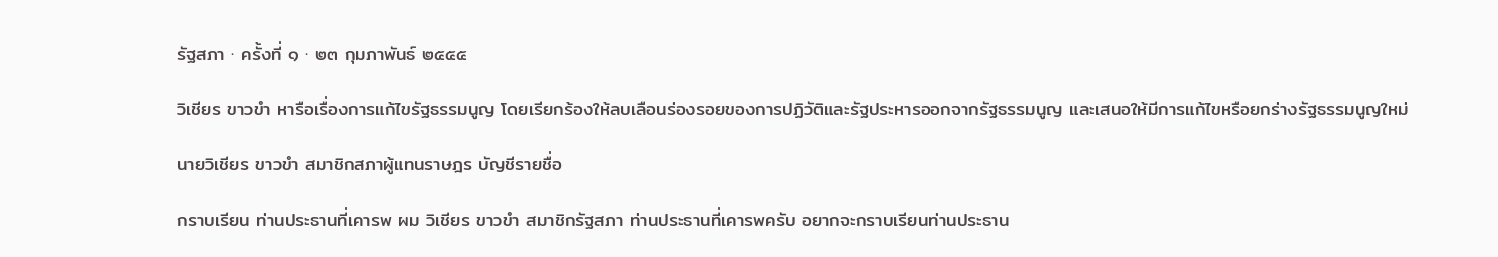รัฐสภา · ครั้งที่ ๑ · ๒๓ กุมภาพันธ์ ๒๕๕๕

วิเชียร ขาวขํา หารือเรื่องการแก้ไขรัฐธรรมนูญ โดยเรียกร้องให้ลบเลือนร่องรอยของการปฏิวัติและรัฐประหารออกจากรัฐธรรมนูญ และเสนอให้มีการแก้ไขหรือยกร่างรัฐธรรมนูญใหม่

นายวิเชียร ขาวขํา สมาชิกสภาผู้แทนราษฎร บัญชีรายชื่อ

กราบเรียน ท่านประธานที่เคารพ ผม วิเชียร ขาวขํา สมาชิกรัฐสภา ท่านประธานที่เคารพครับ อยากจะกราบเรียนท่านประธาน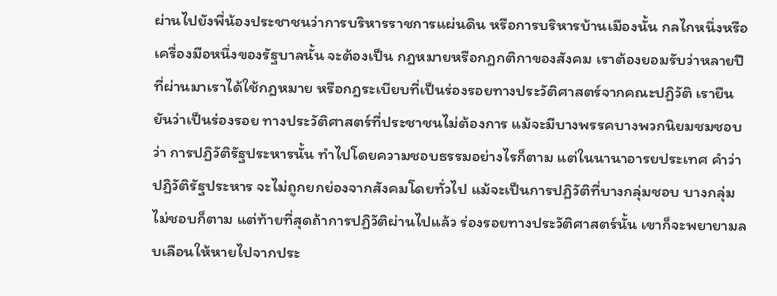ผ่านไปยังพี่น้องประชาชนว่าการบริหารราชการแผ่นดิน หรือการบริหารบ้านเมืองนั้น กลไกหนึ่งหรือเครื่องมือหนึ่งของรัฐบาลนั้น จะต้องเป็น กฎหมายหรือกฎกติกาของสังคม เราต้องยอมรับว่าหลายปีที่ผ่านมาเราได้ใช้กฎหมาย หรือกฎระเบียบที่เป็นร่องรอยทางประวัติศาสตร์จากคณะปฏิวัติ เรายืนยันว่าเป็นร่องรอย ทางประวัติศาสตร์ที่ประชาชนไม่ต้องการ แม้จะมีบางพรรคบางพวกนิยมชมชอบว่า การปฏิวัติรัฐประหารนั้น ทําไปโดยความชอบธรรมอย่างไรก็ตาม แต่ในนานาอารยประเทศ คําว่า ปฏิวัติรัฐประหาร จะไม่ถูกยกย่องจากสังคมโดยทั่วไป แม้จะเป็นการปฏิวัติที่บางกลุ่มชอบ บางกลุ่มไม่ชอบก็ตาม แต่ท้ายที่สุดถ้าการปฏิวัติผ่านไปแล้ว ร่องรอยทางประวัติศาสตร์นั้น เขาก็จะพยายามลบเลือนให้หายไปจากประ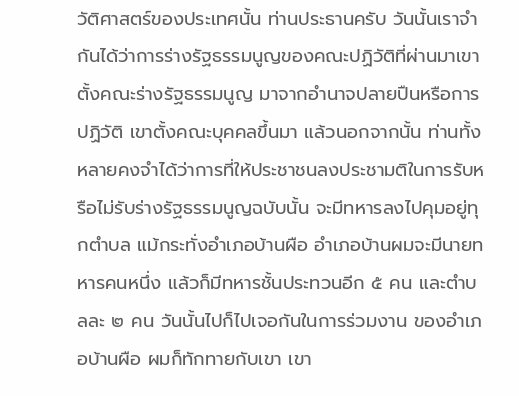วัติศาสตร์ของประเทศนั้น ท่านประธานครับ วันนั้นเราจํากันได้ว่าการร่างรัฐธรรมนูญของคณะปฏิวัติที่ผ่านมาเขาตั้งคณะร่างรัฐธรรมนูญ มาจากอํานาจปลายปืนหรือการปฏิวัติ เขาตั้งคณะบุคคลขึ้นมา แล้วนอกจากนั้น ท่านทั้งหลายคงจําได้ว่าการที่ให้ประชาชนลงประชามติในการรับหรือไม่รับร่างรัฐธรรมนูญฉบับนั้น จะมีทหารลงไปคุมอยู่ทุกตําบล แม้กระทั่งอําเภอบ้านผือ อําเภอบ้านผมจะมีนายทหารคนหนึ่ง แล้วก็มีทหารชั้นประทวนอีก ๕ คน และตําบลละ ๒ คน วันนั้นไปก็ไปเจอกันในการร่วมงาน ของอําเภอบ้านผือ ผมก็ทักทายกับเขา เขา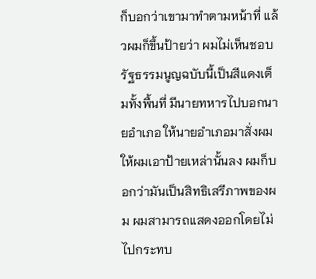ก็บอกว่าเขามาทําตามหน้าที่ แล้วผมก็ขึ้นป้ายว่า ผมไม่เห็นชอบรัฐธรรมนูญฉบับนี้เป็นสีแดงเต็มทั้งพื้นที่ มีนายทหารไปบอกนายอําเภอ ให้นายอําเภอมาสั่งผม ให้ผมเอาป้ายเหล่านั้นลง ผมก็บอกว่ามันเป็นสิทธิเสรีภาพของผม ผมสามารถแสดงออกโดยไม่ไปกระทบ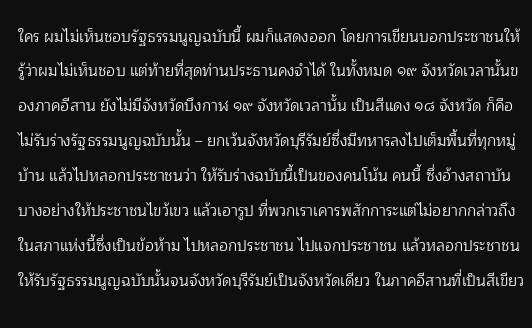ใคร ผมไม่เห็นชอบรัฐธรรมนูญฉบับนี้ ผมก็แสดงออก โดยการเขียนบอกประชาชนให้รู้ว่าผมไม่เห็นชอบ แต่ท้ายที่สุดท่านประธานคงจําได้ ในทั้งหมด ๑๙ จังหวัดเวลานั้นของภาคอีสาน ยังไม่มีจังหวัดบึงกาฬ ๑๙ จังหวัดเวลานั้น เป็นสีแดง ๑๘ จังหวัด ก็คือไม่รับร่างรัฐธรรมนูญฉบับนั้น – ยกเว้นจังหวัดบุรีรัมย์ซึ่งมีทหารลงไปเต็มพื้นที่ทุกหมู่บ้าน แล้วไปหลอกประชาชนว่า ให้รับร่างฉบับนี้เป็นของคนโน้น คนนี้ ซึ่งอ้างสถาบันบางอย่างให้ประชาชนไขว้เขว แล้วเอารูป ที่พวกเราเคารพสักการะแต่ไม่อยากกล่าวถึงในสภาแห่งนี้ซึ่งเป็นข้อห้าม ไปหลอกประชาชน ไปแจกประชาชน แล้วหลอกประชาชนให้รับรัฐธรรมนูญฉบับนั้นจนจังหวัดบุรีรัมย์เป็นจังหวัดเดียว ในภาคอีสานที่เป็นสีเขียว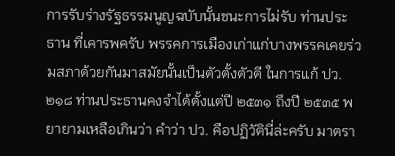การรับร่างรัฐธรรมนูญฉบับนั้นชนะการไม่รับ ท่านประธาน ที่เคารพครับ พรรคการเมืองเก่าแก่บางพรรคเคยร่วมสภาด้วยกันมาสมัยนั้นเป็นตัวตั้งตัวตี ในการแก้ ปว. ๒๑๘ ท่านประธานคงจําได้ตั้งแต่ปี ๒๕๓๑ ถึงปี ๒๕๓๕ พยายามเหลือเกินว่า คําว่า ปว. คือปฏิวัตินี่ล่ะครับ มาตรา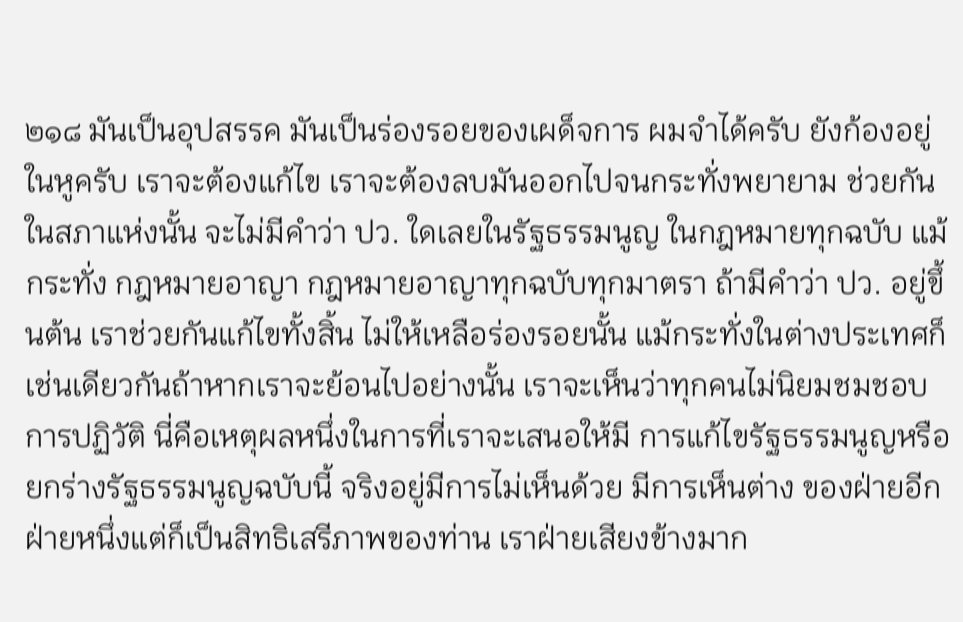๒๑๘ มันเป็นอุปสรรค มันเป็นร่องรอยของเผด็จการ ผมจําได้ครับ ยังก้องอยู่ในหูครับ เราจะต้องแก้ไข เราจะต้องลบมันออกไปจนกระทั่งพยายาม ช่วยกันในสภาแห่งนั้น จะไม่มีคําว่า ปว. ใดเลยในรัฐธรรมนูญ ในกฎหมายทุกฉบับ แม้กระทั่ง กฎหมายอาญา กฎหมายอาญาทุกฉบับทุกมาตรา ถ้ามีคําว่า ปว. อยู่ขึ้นต้น เราช่วยกันแก้ไขทั้งสิ้น ไม่ให้เหลือร่องรอยนั้น แม้กระทั่งในต่างประเทศก็เช่นเดียวกันถ้าหากเราจะย้อนไปอย่างนั้น เราจะเห็นว่าทุกคนไม่นิยมชมชอบการปฏิวัติ นี่คือเหตุผลหนึ่งในการที่เราจะเสนอให้มี การแก้ไขรัฐธรรมนูญหรือยกร่างรัฐธรรมนูญฉบับนี้ จริงอยู่มีการไม่เห็นด้วย มีการเห็นต่าง ของฝ่ายอีกฝ่ายหนึ่งแต่ก็เป็นสิทธิเสรีภาพของท่าน เราฝ่ายเสียงข้างมาก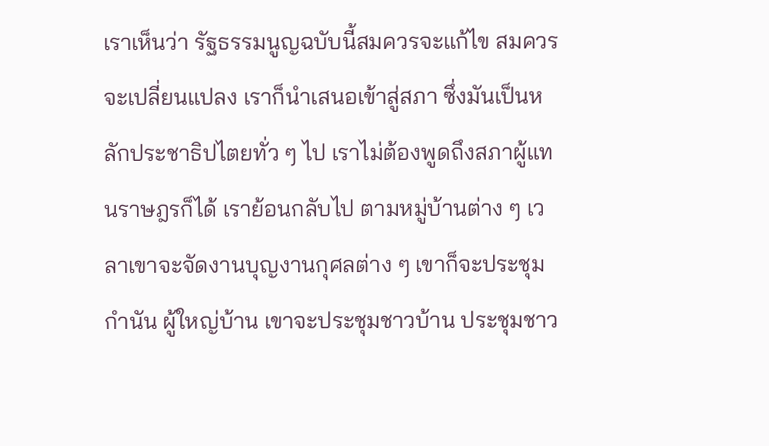เราเห็นว่า รัฐธรรมนูญฉบับนี้สมควรจะแก้ไข สมควรจะเปลี่ยนแปลง เราก็นําเสนอเข้าสู่สภา ซึ่งมันเป็นหลักประชาธิปไตยทั่ว ๆ ไป เราไม่ต้องพูดถึงสภาผู้แทนราษฎรก็ได้ เราย้อนกลับไป ตามหมู่บ้านต่าง ๆ เวลาเขาจะจัดงานบุญงานกุศลต่าง ๆ เขาก็จะประชุมกํานัน ผู้ใหญ่บ้าน เขาจะประชุมชาวบ้าน ประชุมชาว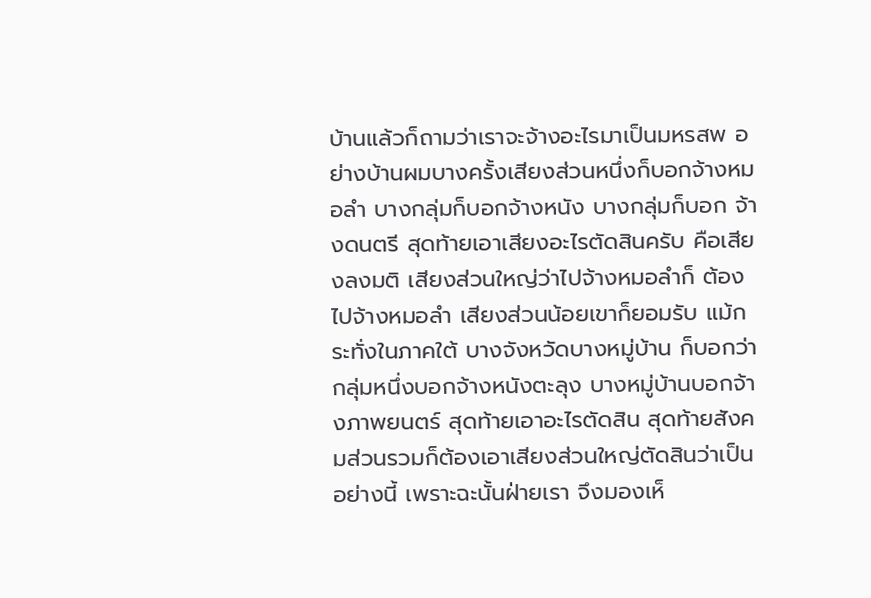บ้านแล้วก็ถามว่าเราจะจ้างอะไรมาเป็นมหรสพ อย่างบ้านผมบางครั้งเสียงส่วนหนึ่งก็บอกจ้างหมอลํา บางกลุ่มก็บอกจ้างหนัง บางกลุ่มก็บอก จ้างดนตรี สุดท้ายเอาเสียงอะไรตัดสินครับ คือเสียงลงมติ เสียงส่วนใหญ่ว่าไปจ้างหมอลําก็ ต้องไปจ้างหมอลํา เสียงส่วนน้อยเขาก็ยอมรับ แม้กระทั่งในภาคใต้ บางจังหวัดบางหมู่บ้าน ก็บอกว่ากลุ่มหนึ่งบอกจ้างหนังตะลุง บางหมู่บ้านบอกจ้างภาพยนตร์ สุดท้ายเอาอะไรตัดสิน สุดท้ายสังคมส่วนรวมก็ต้องเอาเสียงส่วนใหญ่ตัดสินว่าเป็นอย่างนี้ เพราะฉะนั้นฝ่ายเรา จึงมองเห็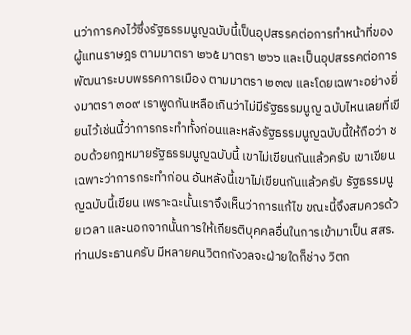นว่าการคงไว้ซึ่งรัฐธรรมนูญฉบับนี้เป็นอุปสรรคต่อการทําหน้าที่ของผู้แทนราษฎร ตามมาตรา ๒๖๕ มาตรา ๒๖๖ และเป็นอุปสรรคต่อการพัฒนาระบบพรรคการเมือง ตามมาตรา ๒๓๗ และโดยเฉพาะอย่างยิ่งมาตรา ๓๐๙ เราพูดกันเหลือเกินว่าไม่มีรัฐธรรมนูญ ฉบับไหนเลยที่เขียนไว้เช่นนี้ว่าการกระทําทั้งก่อนและหลังรัฐธรรมนูญฉบับนี้ให้ถือว่า ชอบด้วยกฎหมายรัฐธรรมนูญฉบับนี้ เขาไม่เขียนกันแล้วครับ เขาเขียนเฉพาะว่าการกระทําก่อน อันหลังนี้เขาไม่เขียนกันแล้วครับ รัฐธรรมนูญฉบับนี้เขียน เพราะฉะนั้นเราจึงเห็นว่าการแก้ไข ขณะนี้จึงสมควรด้วยเวลา และนอกจากนั้นการให้เกียรติบุคคลอื่นในการเข้ามาเป็น สสร. ท่านประธานครับ มีหลายคนวิตกกังวลจะฝ่ายใดก็ช่าง วิตก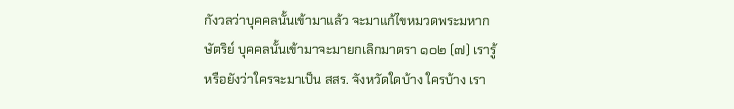กังวลว่าบุคคลนั้นเข้ามาแล้ว จะมาแก้ไขหมวดพระมหากษัตริย์ บุคคลนั้นเข้ามาจะมายกเลิกมาตรา ๑๐๒ (๗) เรารู้หรือยังว่าใครจะมาเป็น สสร. จังหวัดใดบ้าง ใครบ้าง เรา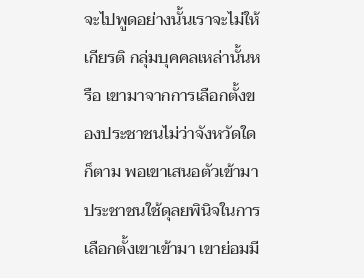จะไปพูดอย่างนั้นเราจะไม่ให้เกียรติ กลุ่มบุคคลเหล่านั้นหรือ เขามาจากการเลือกตั้งของประชาชนไม่ว่าจังหวัดใดก็ตาม พอเขาเสนอตัวเข้ามาประชาชนใช้ดุลยพินิจในการเลือกตั้งเขาเข้ามา เขาย่อมมี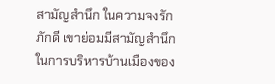สามัญสํานึก ในความจงรักภักดี เขาย่อมมีสามัญสํานึกในการบริหารบ้านเมืองของ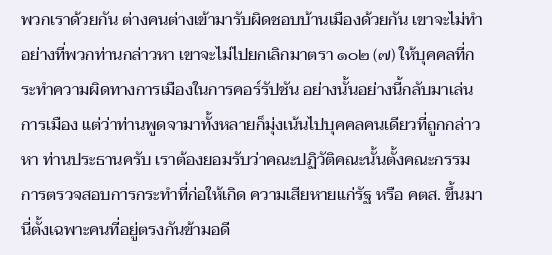พวกเราด้วยกัน ต่างคนต่างเข้ามารับผิดชอบบ้านเมืองด้วยกัน เขาจะไม่ทําอย่างที่พวกท่านกล่าวหา เขาจะไม่ไปยกเลิกมาตรา ๑๐๒ (๗) ให้บุคคลที่กระทําความผิดทางการเมืองในการคอร์รัปชัน อย่างนั้นอย่างนี้กลับมาเล่นการเมือง แต่ว่าท่านพูดจามาทั้งหลายก็มุ่งเน้นไปบุคคลคนเดียวที่ถูกกล่าวหา ท่านประธานครับ เราต้องยอมรับว่าคณะปฏิวัติคณะนั้นตั้งคณะกรรมการตรวจสอบการกระทําที่ก่อให้เกิด ความเสียหายแก่รัฐ หรือ คตส. ขึ้นมานี่ตั้งเฉพาะคนที่อยู่ตรงกันข้ามอดี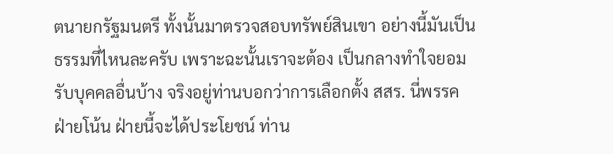ตนายกรัฐมนตรี ทั้งนั้นมาตรวจสอบทรัพย์สินเขา อย่างนี้มันเป็นธรรมที่ไหนละครับ เพราะฉะนั้นเราจะต้อง เป็นกลางทําใจยอมรับบุคคลอื่นบ้าง จริงอยู่ท่านบอกว่าการเลือกตั้ง สสร. นี่พรรคฝ่ายโน้น ฝ่ายนี้จะได้ประโยชน์ ท่าน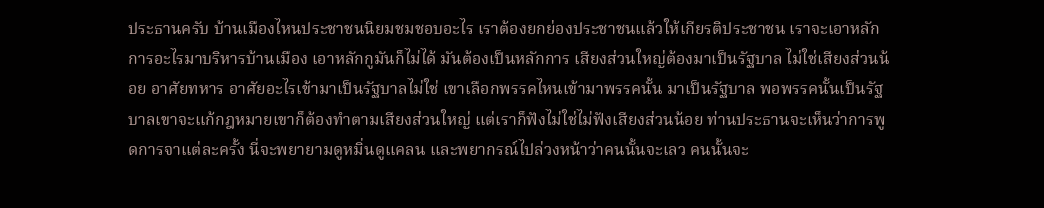ประธานครับ บ้านเมืองไหนประชาชนนิยมชมชอบอะไร เราต้องยกย่องประชาชนแล้วให้เกียรติประชาชน เราจะเอาหลักการอะไรมาบริหารบ้านเมือง เอาหลักกูมันก็ไม่ได้ มันต้องเป็นหลักการ เสียงส่วนใหญ่ต้องมาเป็นรัฐบาล ไม่ใช่เสียงส่วนน้อย อาศัยทหาร อาศัยอะไรเข้ามาเป็นรัฐบาลไม่ใช่ เขาเลือกพรรคไหนเข้ามาพรรคนั้น มาเป็นรัฐบาล พอพรรคนั้นเป็นรัฐบาลเขาจะแก้กฎหมายเขาก็ต้องทําตามเสียงส่วนใหญ่ แต่เราก็ฟังไม่ใช่ไม่ฟังเสียงส่วนน้อย ท่านประธานจะเห็นว่าการพูดการจาแต่ละครั้ง นี่จะพยายามดูหมิ่นดูแคลน และพยากรณ์ไปล่วงหน้าว่าคนนั้นจะเลว คนนั้นจะ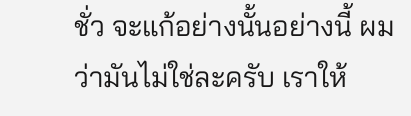ชั่ว จะแก้อย่างนั้นอย่างนี้ ผมว่ามันไม่ใช่ละครับ เราให้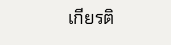เกียรติ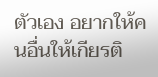ตัวเอง อยากให้คนอื่นให้เกียรติ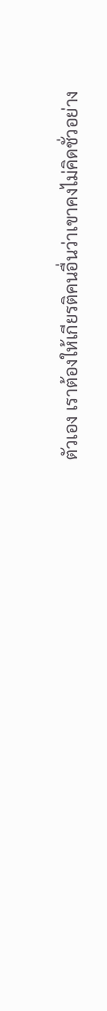ตัวเอง เราต้องให้เกียรติคนอื่นว่าเขาคงไม่คิดชั่วอย่าง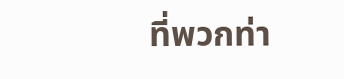ที่พวกท่า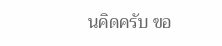นคิดครับ ขอ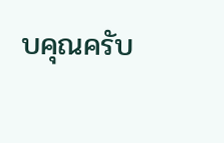บคุณครับ